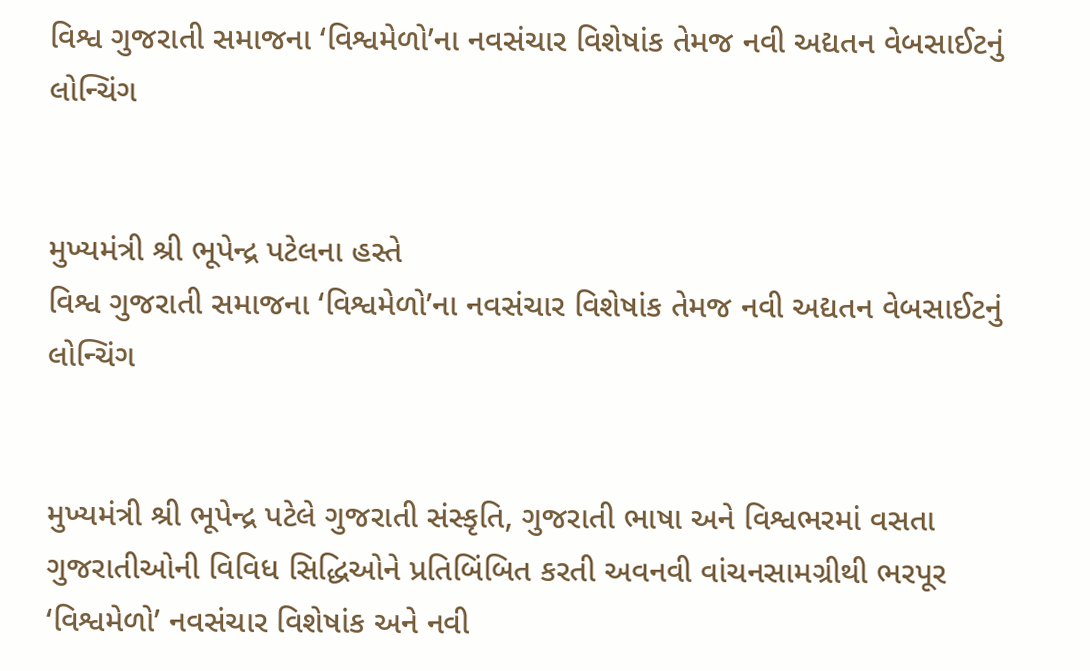વિશ્વ ગુજરાતી સમાજના ‘વિશ્વમેળો’ના નવસંચાર વિશેષાંક તેમજ નવી અદ્યતન વેબસાઈટનું લોન્ચિંગ


મુખ્યમંત્રી શ્રી ભૂપેન્દ્ર પટેલના હસ્તે
વિશ્વ ગુજરાતી સમાજના ‘વિશ્વમેળો’ના નવસંચાર વિશેષાંક તેમજ નવી અદ્યતન વેબસાઈટનું લોન્ચિંગ


મુખ્યમંત્રી શ્રી ભૂપેન્દ્ર પટેલે ગુજરાતી સંસ્કૃતિ, ગુજરાતી ભાષા અને વિશ્વભરમાં વસતા ગુજરાતીઓની વિવિધ સિદ્ધિઓને પ્રતિબિંબિત કરતી અવનવી વાંચનસામગ્રીથી ભરપૂર ‘વિશ્વમેળો’ નવસંચાર વિશેષાંક અને નવી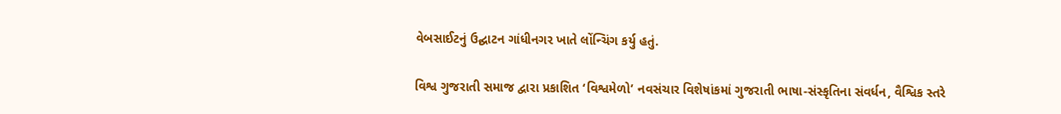વેબસાઈટનું ઉદ્ઘાટન ગાંધીનગર ખાતે લોંન્ચિંગ કર્યુ હતું.

વિશ્વ ગુજરાતી સમાજ દ્વારા પ્રકાશિત ‘વિશ્વમેળો’ નવસંચાર વિશેષાંકમાં ગુજરાતી ભાષા-સંસ્કૃતિના સંવર્ધન, વૈશ્વિક સ્તરે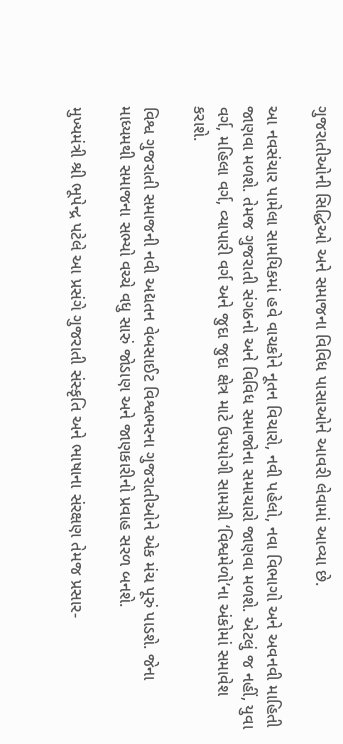ગુજરાતીઓની સિદ્ધિઓ અને સમાજના વિવિધ પાસાઓને આવરી લેવામાં આવ્યા છે.

આ નવસંચાર પામેલા સામયિકમાં હવે વાચકોને નૂતન વિચારો, નવી પહેલો, નવા વિભાગો અને અવનવી માહિતી જાણવા મળશે. તેમજ ગુજરાતી સંગઠનો અને વિવિધ સમાજોના સમાચારો જાણવા મળશે. એટલું જ નહીં, યુવા વર્ગ, મહિલા વર્ગ, વ્યાપારી વર્ગ અને જુદા જુદા ક્ષેત્ર માટે ઉપયોગી સામગ્રી ‘વિશ્વમેળો’ના અંકોમાં સમાવેશ કરાશે.

વિશ્વ ગુજરાતી સમાજની નવી અદ્યતન વેબસાઈટ વિશ્વભરના ગુજરાતીઓને એક મંચ પૂરું પાડશે. જેના માધ્યમથી સમાજના સભ્યો વચ્ચે વધુ સારું જોડાણ અને જાણકારીનો પ્રવાહ સરળ બનશે.

મુખ્યમંત્રી શ્રી ભૂપેન્દ્ર પટેલે આ પ્રસંગે ગુજરાતી સંસ્કૃતિ અને ભાષાના સંરક્ષણ તેમજ પ્રસાર-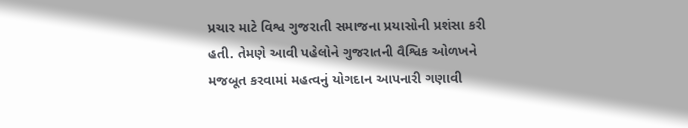પ્રચાર માટે વિશ્વ ગુજરાતી સમાજના પ્રયાસોની પ્રશંસા કરી હતી. તેમણે આવી પહેલોને ગુજરાતની વૈશ્વિક ઓળખને મજબૂત કરવામાં મહત્વનું યોગદાન આપનારી ગણાવી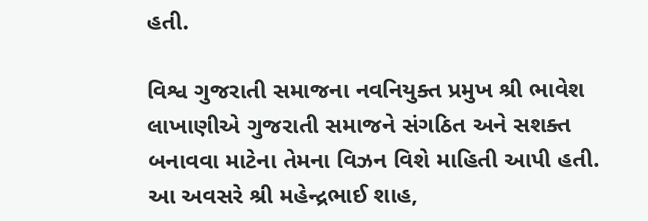હતી.

વિશ્વ ગુજરાતી સમાજના નવનિયુક્ત પ્રમુખ શ્રી ભાવેશ લાખાણીએ ગુજરાતી સમાજને સંગઠિત અને સશક્ત બનાવવા માટેના તેમના વિઝન વિશે માહિતી આપી હતી.
આ અવસરે શ્રી મહેન્દ્રભાઈ શાહ,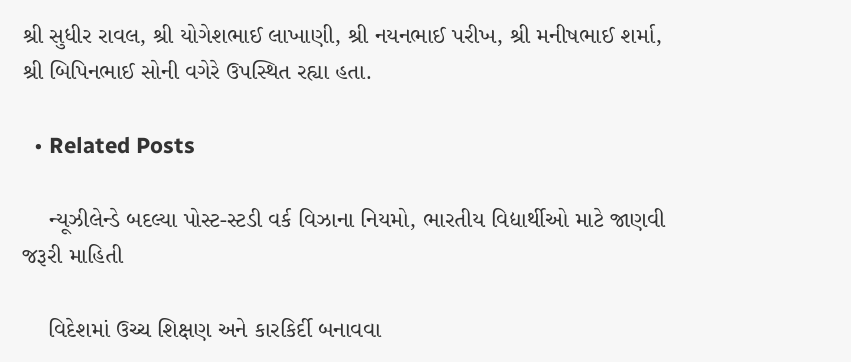શ્રી સુધીર રાવલ, શ્રી યોગેશભાઈ લાખાણી, શ્રી નયનભાઈ પરીખ, શ્રી મનીષભાઈ શર્મા, શ્રી બિપિનભાઈ સોની વગેરે ઉપસ્થિત રહ્યા હતા.

  • Related Posts

    ન્યૂઝીલેન્ડે બદલ્યા પોસ્ટ-સ્ટડી વર્ક વિઝાના નિયમો, ભારતીય વિદ્યાર્થીઓ માટે જાણવી જરૂરી માહિતી

    વિદેશમાં ઉચ્ચ શિક્ષણ અને કારકિર્દી બનાવવા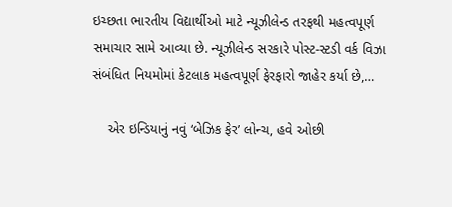ઇચ્છતા ભારતીય વિદ્યાર્થીઓ માટે ન્યૂઝીલેન્ડ તરફથી મહત્વપૂર્ણ સમાચાર સામે આવ્યા છે. ન્યૂઝીલેન્ડ સરકારે પોસ્ટ-સ્ટડી વર્ક વિઝા સંબંધિત નિયમોમાં કેટલાક મહત્વપૂર્ણ ફેરફારો જાહેર કર્યા છે,…

    એર ઇન્ડિયાનું નવું ‘બેઝિક ફેર’ લોન્ચ, હવે ઓછી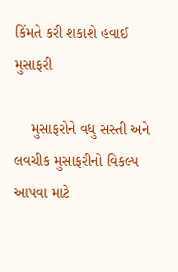કિંમતે કરી શકાશે હવાઈ મુસાફરી

    મુસાફરોને વધુ સસ્તી અને લવચીક મુસાફરીનો વિકલ્પ આપવા માટે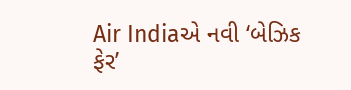Air Indiaએ નવી ‘બેઝિક ફેર’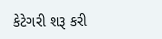કેટેગરી શરૂ કરી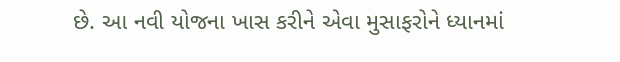છે. આ નવી યોજના ખાસ કરીને એવા મુસાફરોને ધ્યાનમાં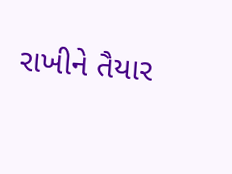રાખીને તૈયાર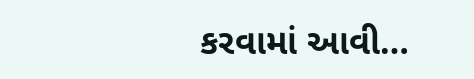કરવામાં આવી…